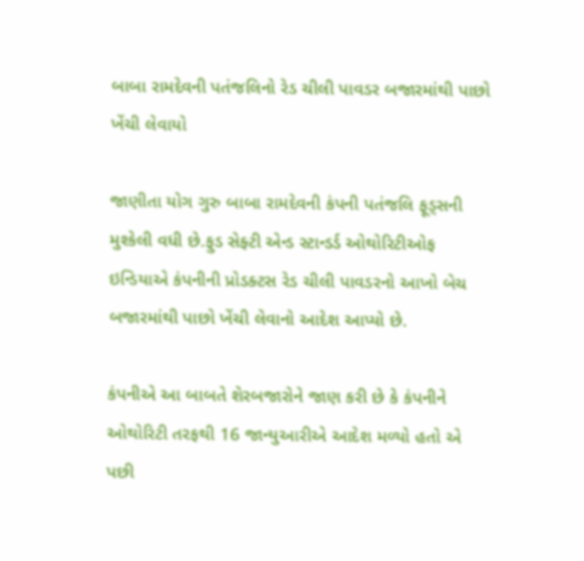બાબા રામદેવની પતંજલિનો રેડ ચીલી પાવડર બજારમાંથી પાછો ખેંચી લેવાયો

જાણીતા યોગ ગુરુ બાબા રામદેવની કંપની પતંજલિ ફૂડ્સની મુશ્કેલી વધી છે.ફુડ સેફ્ટી એન્ડ સ્ટાન્ડર્ડ ઓથોરિટીઓફ ઇન્ડિયાએ કંપનીની પ્રોડક્ટસ રેડ ચીલી પાવડરનો આખો બેચ બજારમાંથી પાછો ખેંચી લેવાનો આદેશ આપ્યો છે.

કંપનીએ આ બાબતે શેરબજારોને જાણ કરી છે કે કંપનીને ઓથોરિટી તરફથી 16 જાન્યુઆરીએ આદેશ મળ્યો હતો એ પછી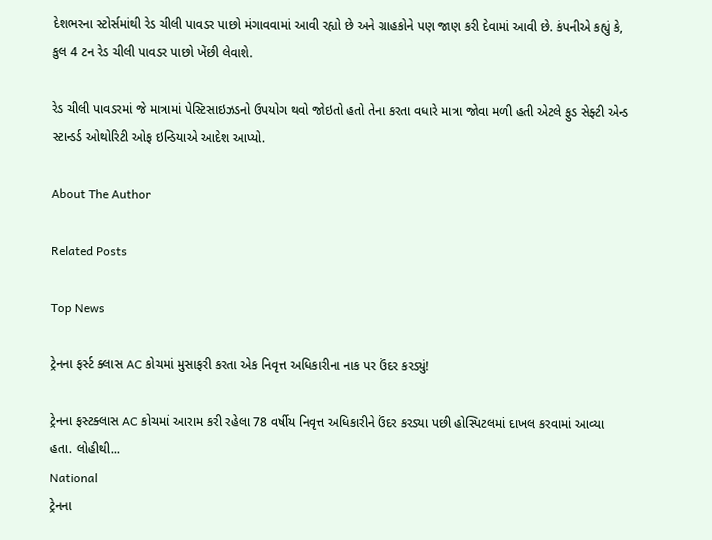દેશભરના સ્ટોર્સમાંથી રેડ ચીલી પાવડર પાછો મંગાવવામાં આવી રહ્યો છે અને ગ્રાહકોને પણ જાણ કરી દેવામાં આવી છે. કંપનીએ કહ્યું કે, કુલ 4 ટન રેડ ચીલી પાવડર પાછો ખેંછી લેવાશે.

રેડ ચીલી પાવડરમાં જે માત્રામાં પેસ્ટિસાઇઝડનો ઉપયોગ થવો જોઇતો હતો તેના કરતા વધારે માત્રા જોવા મળી હતી એટલે ફુડ સેફ્ટી એન્ડ સ્ટાન્ડર્ડ ઓથોરિટી ઓફ ઇન્ડિયાએ આદેશ આપ્યો.

About The Author

Related Posts

Top News

ટ્રેનના ફર્સ્ટ ક્લાસ AC કોચમાં મુસાફરી કરતા એક નિવૃત્ત અધિકારીના નાક પર ઉંદર કરડ્યું!

ટ્રેનના ફસ્ટક્લાસ AC કોચમાં આરામ કરી રહેલા 78 વર્ષીય નિવૃત્ત અધિકારીને ઉંદર કરડ્યા પછી હોસ્પિટલમાં દાખલ કરવામાં આવ્યા હતા. લોહીથી...
National
ટ્રેનના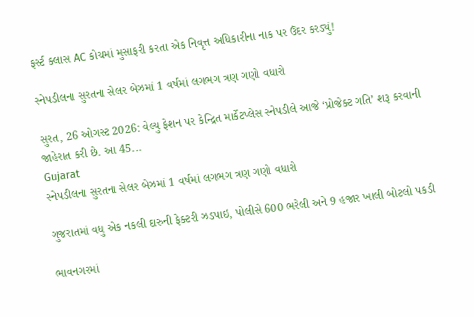ફર્સ્ટ ક્લાસ AC કોચમાં મુસાફરી કરતા એક નિવૃત્ત અધિકારીના નાક પર ઉંદર કરડ્યું!

સ્નેપડીલના સુરતના સેલર બેઝમાં 1 વર્ષમાં લગભગ ત્રણ ગણો વધારો

સુરત, 26 ઓગસ્ટ 2026: વેલ્યુ ફેશન પર કેન્દ્રિત માર્કેટપ્લેસ સ્નેપડીલે આજે ‘પ્રોજેક્ટ ગતિ’ શરૂ કરવાની જાહેરાત કરી છે. આ 45...
Gujarat
સ્નેપડીલના સુરતના સેલર બેઝમાં 1 વર્ષમાં લગભગ ત્રણ ગણો વધારો

ગુજરાતમાં વધુ એક નકલી દારુની ફેક્ટરી ઝડપાઇ, પોલીસે 600 ભરેલી અને 9 હજાર ખાલી બોટલો પકડી

ભાવનગરમાં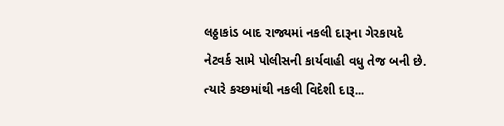લઠ્ઠાકાંડ બાદ રાજ્યમાં નકલી દારૂના ગેરકાયદે નેટવર્ક સામે પોલીસની કાર્યવાહી વધુ તેજ બની છે. ત્યારે કચ્છમાંથી નકલી વિદેશી દારૂ...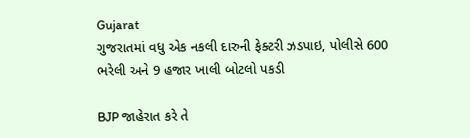Gujarat
ગુજરાતમાં વધુ એક નકલી દારુની ફેક્ટરી ઝડપાઇ, પોલીસે 600 ભરેલી અને 9 હજાર ખાલી બોટલો પકડી

BJP જાહેરાત કરે તે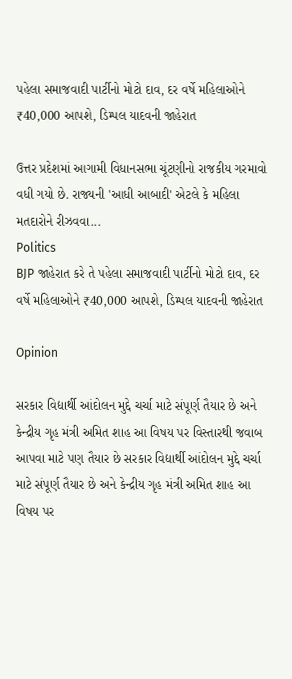પહેલા સમાજવાદી પાર્ટીનો મોટો દાવ, દર વર્ષે મહિલાઓને ₹40,000 આપશે, ડિમ્પલ યાદવની જાહેરાત

ઉત્તર પ્રદેશમાં આગામી વિધાનસભા ચૂંટણીનો રાજકીય ગરમાવો વધી ગયો છે. રાજ્યની 'આધી આબાદી' એટલે કે મહિલા મતદારોને રીઝવવા...
Politics
BJP જાહેરાત કરે તે પહેલા સમાજવાદી પાર્ટીનો મોટો દાવ, દર વર્ષે મહિલાઓને ₹40,000 આપશે, ડિમ્પલ યાદવની જાહેરાત

Opinion

સરકાર વિદ્યાર્થી આંદોલન મુદ્દે ચર્ચા માટે સંપૂર્ણ તૈયાર છે અને કેન્દ્રીય ગૃહ મંત્રી અમિત શાહ આ વિષય પર વિસ્તારથી જવાબ આપવા માટે પણ તૈયાર છે સરકાર વિદ્યાર્થી આંદોલન મુદ્દે ચર્ચા માટે સંપૂર્ણ તૈયાર છે અને કેન્દ્રીય ગૃહ મંત્રી અમિત શાહ આ વિષય પર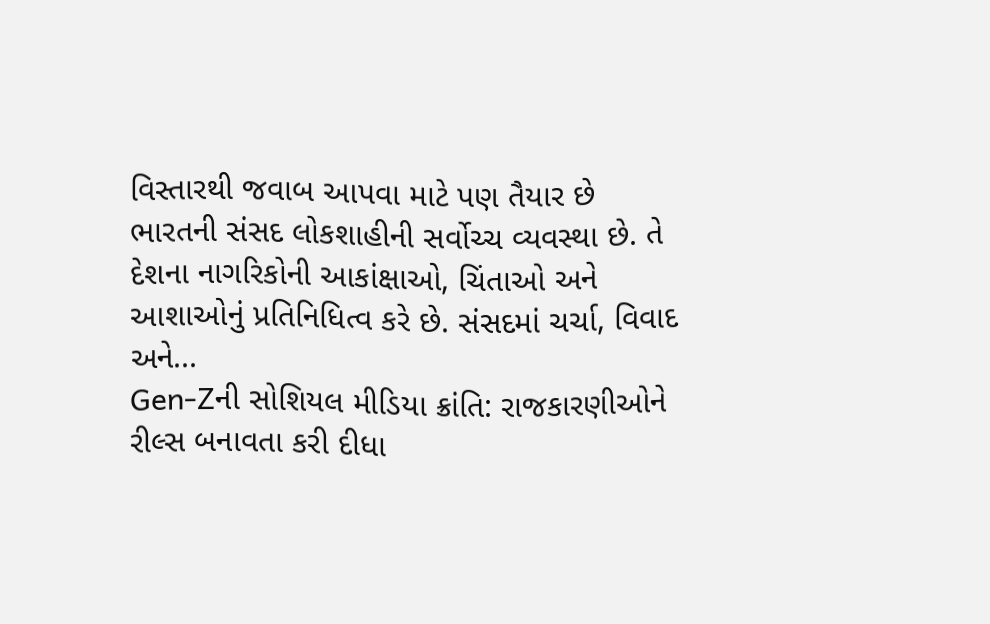વિસ્તારથી જવાબ આપવા માટે પણ તૈયાર છે
ભારતની સંસદ લોકશાહીની સર્વોચ્ચ વ્યવસ્થા છે. તે દેશના નાગરિકોની આકાંક્ષાઓ, ચિંતાઓ અને આશાઓનું પ્રતિનિધિત્વ કરે છે. સંસદમાં ચર્ચા, વિવાદ અને...
Gen-Zની સોશિયલ મીડિયા ક્રાંતિ: રાજકારણીઓને રીલ્સ બનાવતા કરી દીધા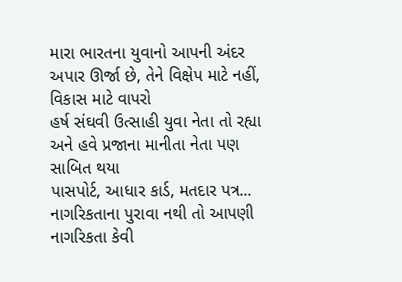મારા ભારતના યુવાનો આપની અંદર અપાર ઊર્જા છે, તેને વિક્ષેપ માટે નહીં, વિકાસ માટે વાપરો
હર્ષ સંઘવી ઉત્સાહી યુવા નેતા તો રહ્યા અને હવે પ્રજાના માનીતા નેતા પણ સાબિત થયા
પાસપોર્ટ, આધાર કાર્ડ, મતદાર પત્ર... નાગરિકતાના પુરાવા નથી તો આપણી નાગરિકતા કેવી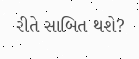રીતે સાબિત થશે?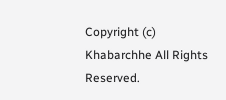Copyright (c) Khabarchhe All Rights Reserved.